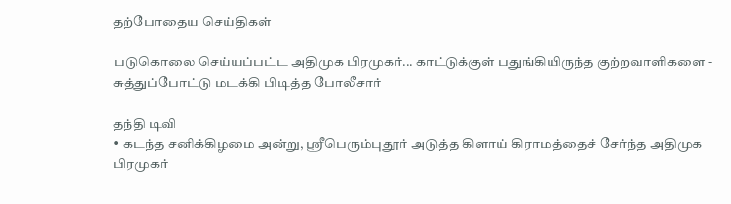தற்போதைய செய்திகள்

படுகொலை செய்யப்பட்ட அதிமுக பிரமுகர்... காட்டுக்குள் பதுங்கியிருந்த குற்றவாளிகளை - சுத்துப்போட்டு மடக்கி பிடித்த போலீசார்

தந்தி டிவி
• கடந்த சனிக்கிழமை அன்று, ஸ்ரீபெரும்புதூர் அடுத்த கிளாய் கிராமத்தைச் சேர்ந்த அதிமுக பிரமுகர்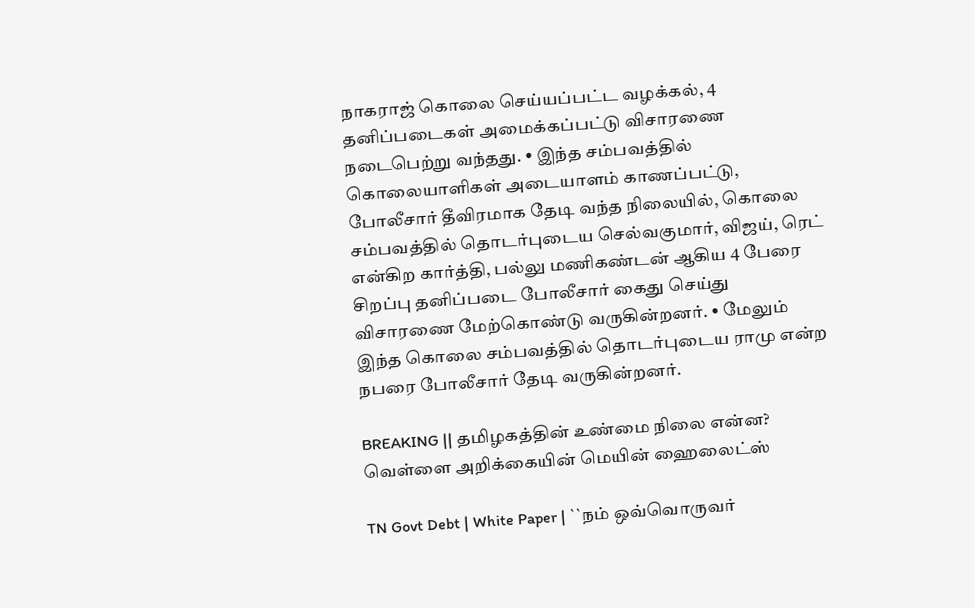நாகராஜ் கொலை செய்யப்பட்ட வழக்கல், 4 தனிப்படைகள் அமைக்கப்பட்டு விசாரணை நடைபெற்று வந்தது. • இந்த சம்பவத்தில் கொலையாளிகள் அடையாளம் காணப்பட்டு, போலீசார் தீவிரமாக தேடி வந்த நிலையில், கொலை சம்பவத்தில் தொடர்புடைய செல்வகுமார், விஜய், ரெட் என்கிற கார்த்தி, பல்லு மணிகண்டன் ஆகிய 4 பேரை சிறப்பு தனிப்படை போலீசார் கைது செய்து விசாரணை மேற்கொண்டு வருகின்றனர். • மேலும் இந்த கொலை சம்பவத்தில் தொடர்புடைய ராமு என்ற நபரை போலீசார் தேடி வருகின்றனர்.

BREAKING || தமிழகத்தின் உண்மை நிலை என்ன? வெள்ளை அறிக்கையின் மெயின் ஹைலைட்ஸ்

TN Govt Debt | White Paper | ``நம் ஒவ்வொருவர்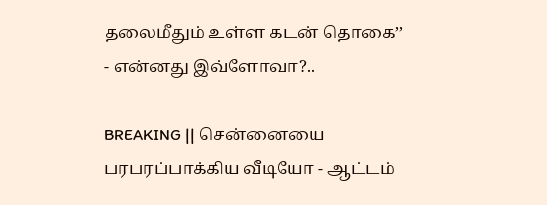தலைமீதும் உள்ள கடன் தொகை’’ - என்னது இவ்ளோவா?..

BREAKING || சென்னையை பரபரப்பாக்கிய வீடியோ - ஆட்டம்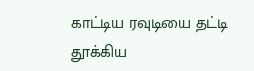காட்டிய ரவுடியை தட்டி தூக்கிய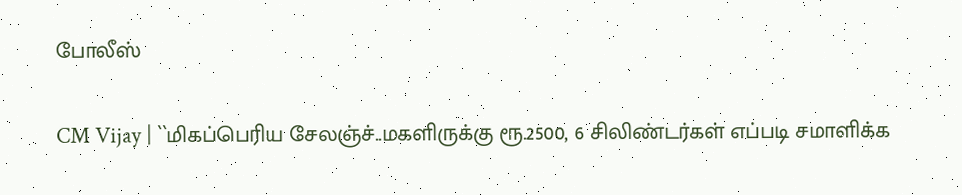போலீஸ்

CM Vijay | ``மிகப்பெரிய சேலஞ்ச்..மகளிருக்கு ரூ.2500, 6 சிலிண்டர்கள் எப்படி சமாளிக்க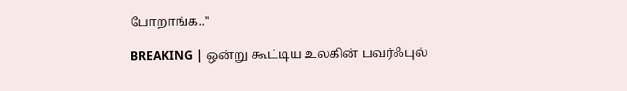போறாங்க..''

BREAKING | ஒன்று கூட்டிய உலகின் பவர்ஃபுல்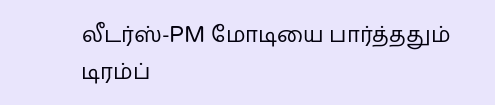லீடர்ஸ்-PM மோடியை பார்த்ததும் டிரம்ப்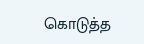கொடுத்த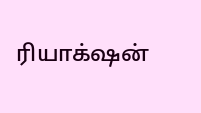ரியாக்‌ஷன்